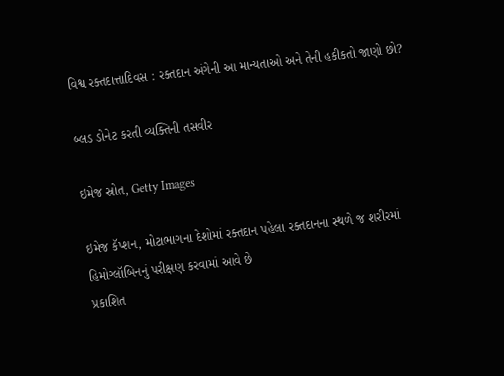વિશ્વ રક્તદાત્તાદિવસ : રક્તદાન અંગેની આ માન્યતાઓ અને તેની હકીકતો જાણો છો?

બ્લડ ડોનેટ કરતી વ્યક્તિની તસવીર

ઇમેજ સ્રોત, Getty Images

ઇમેજ કૅપ્શન, મોટાભાગના દેશોમાં રક્તદાન પહેલા રક્તદાનના સ્થળે જ શરીરમાં હિમોગ્લૉબિનનું પરીક્ષણ કરવામાં આવે છે
પ્રકાશિત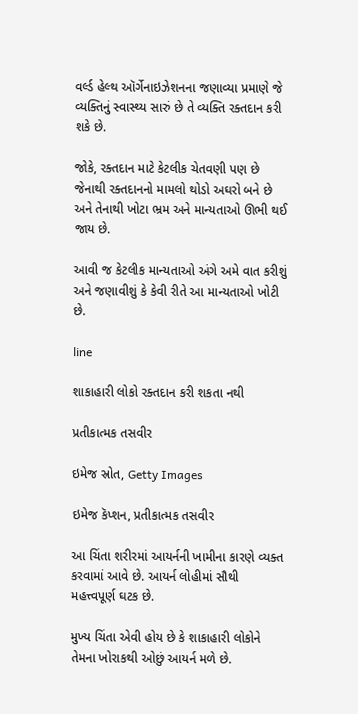વર્લ્ડ હેલ્થ ઑર્ગેનાઇઝેશનના જણાવ્યા પ્રમાણે જે વ્યક્તિનું સ્વાસ્થ્ય સારું છે તે વ્યક્તિ રક્તદાન કરી શકે છે.

જોકે, રક્તદાન માટે કેટલીક ચેતવણી પણ છે જેનાથી રક્તદાનનો મામલો થોડો અઘરો બને છે અને તેનાથી ખોટા ભ્રમ અને માન્યતાઓ ઊભી થઈ જાય છે.

આવી જ કેટલીક માન્યતાઓ અંગે અમે વાત કરીશું અને જણાવીશું કે કેવી રીતે આ માન્યતાઓ ખોટી છે.

line

શાકાહારી લોકો રક્તદાન કરી શકતા નથી

પ્રતીકાત્મક તસવીર

ઇમેજ સ્રોત, Getty Images

ઇમેજ કૅપ્શન, પ્રતીકાત્મક તસવીર

આ ચિંતા શરીરમાં આયર્નની ખામીના કારણે વ્યક્ત કરવામાં આવે છે. આયર્ન લોહીમાં સૌથી મહત્ત્વપૂર્ણ ઘટક છે.

મુખ્ય ચિંતા એવી હોય છે કે શાકાહારી લોકોને તેમના ખોરાકથી ઓછું આયર્ન મળે છે.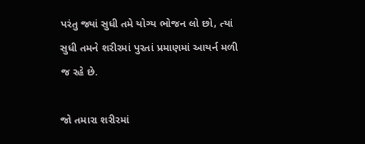પરંતુ જ્યાં સુધી તમે યોગ્ય ભોજન લો છો, ત્યાં સુધી તમને શરીરમાં પુરતાં પ્રમાણમાં આયર્ન મળી જ રહે છે.

જો તમારા શરીરમાં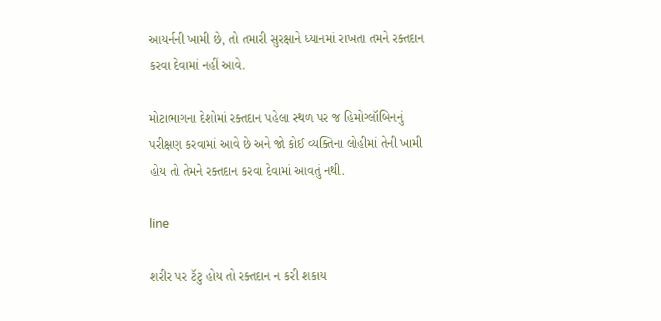આયર્નની ખામી છે, તો તમારી સુરક્ષાને ધ્યાનમાં રાખતા તમને રક્તદાન કરવા દેવામાં નહીં આવે.

મોટાભાગના દેશોમાં રક્તદાન પહેલા સ્થળ પર જ હિમોગ્લૉબિનનું પરીક્ષણ કરવામાં આવે છે અને જો કોઈ વ્યક્તિના લોહીમાં તેની ખામી હોય તો તેમને રક્તદાન કરવા દેવામાં આવતું નથી.

line

શરીર પર ટૅટુ હોય તો રક્તદાન ન કરી શકાય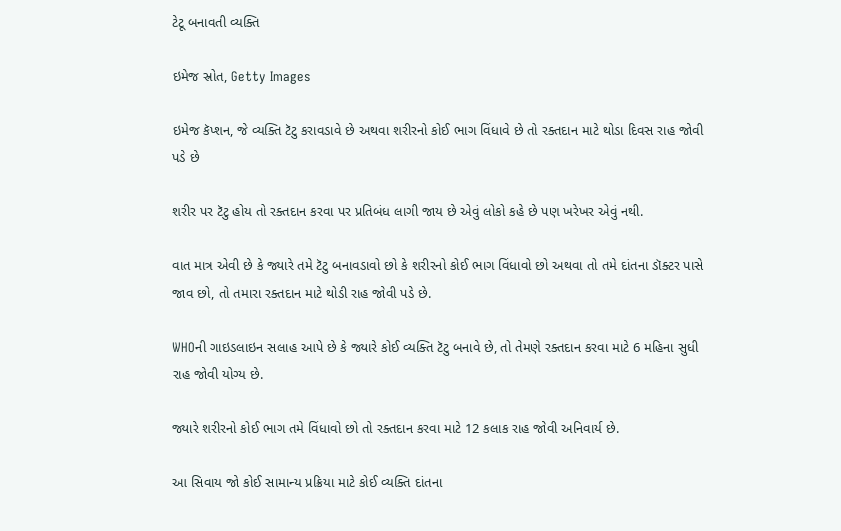ટેટૂ બનાવતી વ્યક્તિ

ઇમેજ સ્રોત, Getty Images

ઇમેજ કૅપ્શન, જે વ્યક્તિ ટૅટુ કરાવડાવે છે અથવા શરીરનો કોઈ ભાગ વિંધાવે છે તો રક્તદાન માટે થોડા દિવસ રાહ જોવી પડે છે

શરીર પર ટૅટુ હોય તો રક્તદાન કરવા પર પ્રતિબંધ લાગી જાય છે એવું લોકો કહે છે પણ ખરેખર એવું નથી.

વાત માત્ર એવી છે કે જ્યારે તમે ટૅટુ બનાવડાવો છો કે શરીરનો કોઈ ભાગ વિંધાવો છો અથવા તો તમે દાંતના ડૉક્ટર પાસે જાવ છો, તો તમારા રક્તદાન માટે થોડી રાહ જોવી પડે છે.

WHOની ગાઇડલાઇન સલાહ આપે છે કે જ્યારે કોઈ વ્યક્તિ ટૅટુ બનાવે છે, તો તેમણે રક્તદાન કરવા માટે 6 મહિના સુધી રાહ જોવી યોગ્ય છે.

જ્યારે શરીરનો કોઈ ભાગ તમે વિંધાવો છો તો રક્તદાન કરવા માટે 12 કલાક રાહ જોવી અનિવાર્ય છે.

આ સિવાય જો કોઈ સામાન્ય પ્રક્રિયા માટે કોઈ વ્યક્તિ દાંતના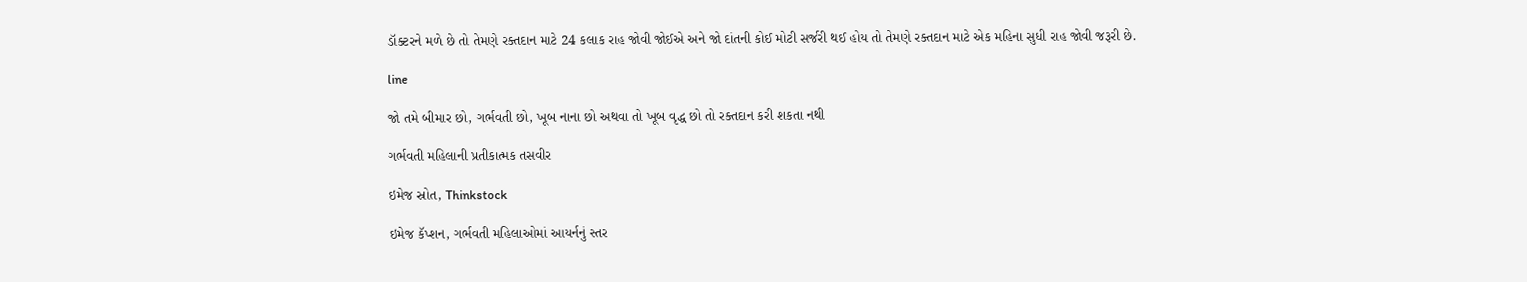ડૉક્ટરને મળે છે તો તેમણે રક્તદાન માટે 24 કલાક રાહ જોવી જોઈએ અને જો દાંતની કોઈ મોટી સર્જરી થઈ હોય તો તેમણે રક્તદાન માટે એક મહિના સુધી રાહ જોવી જરૂરી છે.

line

જો તમે બીમાર છો, ગર્ભવતી છો, ખૂબ નાના છો અથવા તો ખૂબ વૃદ્ધ છો તો રક્તદાન કરી શકતા નથી

ગર્ભવતી મહિલાની પ્રતીકાત્મક તસવીર

ઇમેજ સ્રોત, Thinkstock

ઇમેજ કૅપ્શન, ગર્ભવતી મહિલાઓમાં આયર્નનું સ્તર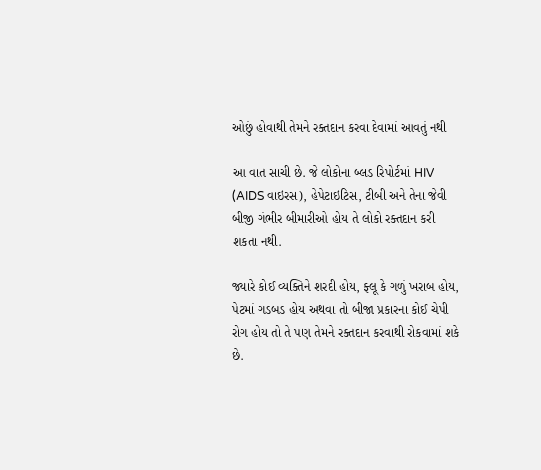ઓછું હોવાથી તેમને રક્તદાન કરવા દેવામાં આવતું નથી

આ વાત સાચી છે. જે લોકોના બ્લડ રિપોર્ટમાં HIV (AIDS વાઇરસ), હેપેટાઇટિસ, ટીબી અને તેના જેવી બીજી ગંભીર બીમારીઓ હોય તે લોકો રક્તદાન કરી શકતા નથી.

જ્યારે કોઈ વ્યક્તિને શરદી હોય, ફ્લૂ કે ગળું ખરાબ હોય, પેટમાં ગડબડ હોય અથવા તો બીજા પ્રકારના કોઈ ચેપી રોગ હોય તો તે પણ તેમને રક્તદાન કરવાથી રોકવામાં શકે છે.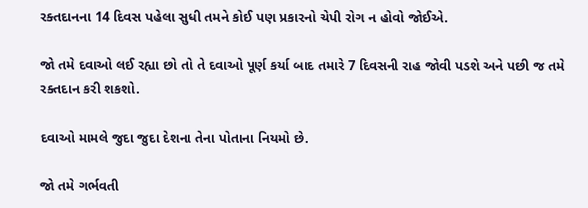રક્તદાનના 14 દિવસ પહેલા સુધી તમને કોઈ પણ પ્રકારનો ચેપી રોગ ન હોવો જોઈએ.

જો તમે દવાઓ લઈ રહ્યા છો તો તે દવાઓ પૂર્ણ કર્યા બાદ તમારે 7 દિવસની રાહ જોવી પડશે અને પછી જ તમે રક્તદાન કરી શકશો.

દવાઓ મામલે જુદા જુદા દેશના તેના પોતાના નિયમો છે.

જો તમે ગર્ભવતી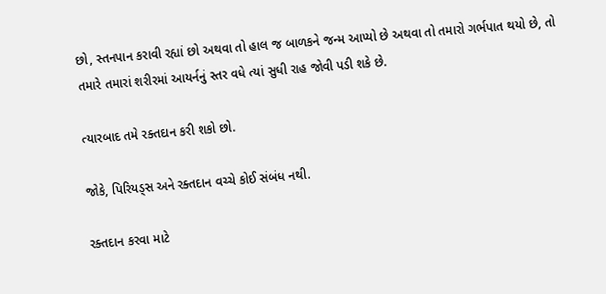છો, સ્તનપાન કરાવી રહ્યાં છો અથવા તો હાલ જ બાળકને જન્મ આપ્યો છે અથવા તો તમારો ગર્ભપાત થયો છે, તો તમારે તમારાં શરીરમાં આયર્નનું સ્તર વધે ત્યાં સુધી રાહ જોવી પડી શકે છે.

ત્યારબાદ તમે રક્તદાન કરી શકો છો.

જોકે, પિરિયડ્સ અને રક્તદાન વચ્ચે કોઈ સંબંધ નથી.

રક્તદાન કરવા માટે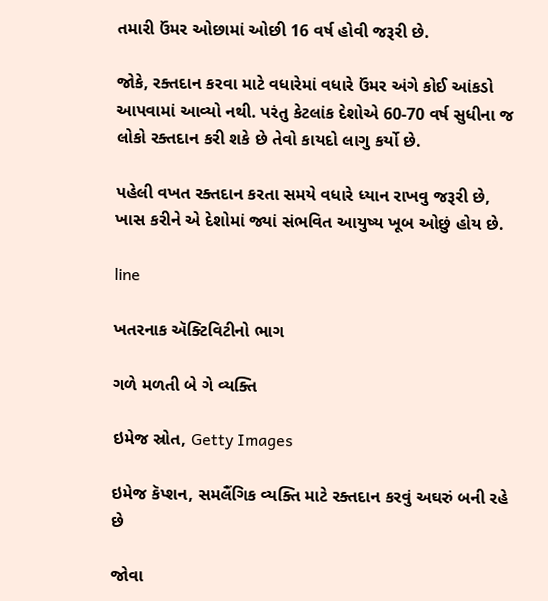તમારી ઉંમર ઓછામાં ઓછી 16 વર્ષ હોવી જરૂરી છે.

જોકે, રક્તદાન કરવા માટે વધારેમાં વધારે ઉંમર અંગે કોઈ આંકડો આપવામાં આવ્યો નથી. પરંતુ કેટલાંક દેશોએ 60-70 વર્ષ સુધીના જ લોકો રક્તદાન કરી શકે છે તેવો કાયદો લાગુ કર્યો છે.

પહેલી વખત રક્તદાન કરતા સમયે વધારે ધ્યાન રાખવુ જરૂરી છે, ખાસ કરીને એ દેશોમાં જ્યાં સંભવિત આયુષ્ય ખૂબ ઓછું હોય છે.

line

ખતરનાક ઍક્ટિવિટીનો ભાગ

ગળે મળતી બે ગે વ્યક્તિ

ઇમેજ સ્રોત, Getty Images

ઇમેજ કૅપ્શન, સમલૈંગિક વ્યક્તિ માટે રક્તદાન કરવું અઘરું બની રહે છે

જોવા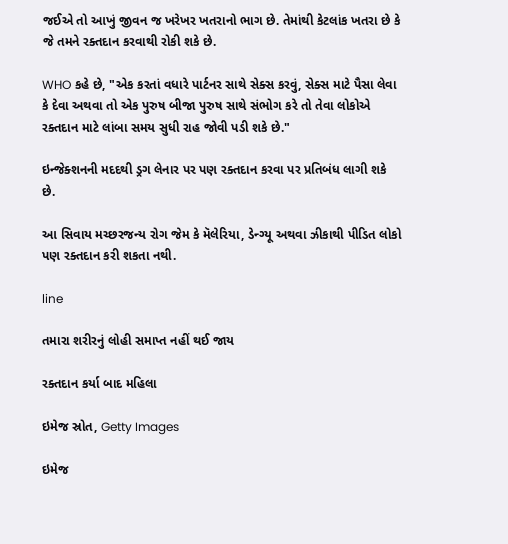જઈએ તો આખું જીવન જ ખરેખર ખતરાનો ભાગ છે. તેમાંથી કેટલાંક ખતરા છે કે જે તમને રક્તદાન કરવાથી રોકી શકે છે.

WHO કહે છે, "એક કરતાં વધારે પાર્ટનર સાથે સેક્સ કરવું, સેક્સ માટે પૈસા લેવા કે દેવા અથવા તો એક પુરુષ બીજા પુરુષ સાથે સંભોગ કરે તો તેવા લોકોએ રક્તદાન માટે લાંબા સમય સુધી રાહ જોવી પડી શકે છે."

ઇન્જેક્શનની મદદથી ડ્રગ લેનાર પર પણ રક્તદાન કરવા પર પ્રતિબંધ લાગી શકે છે.

આ સિવાય મચ્છરજન્ય રોગ જેમ કે મૅલેરિયા, ડેન્ગ્યૂ અથવા ઝીકાથી પીડિત લોકો પણ રક્તદાન કરી શકતા નથી.

line

તમારા શરીરનું લોહી સમાપ્ત નહીં થઈ જાય

રક્તદાન કર્યા બાદ મહિલા

ઇમેજ સ્રોત, Getty Images

ઇમેજ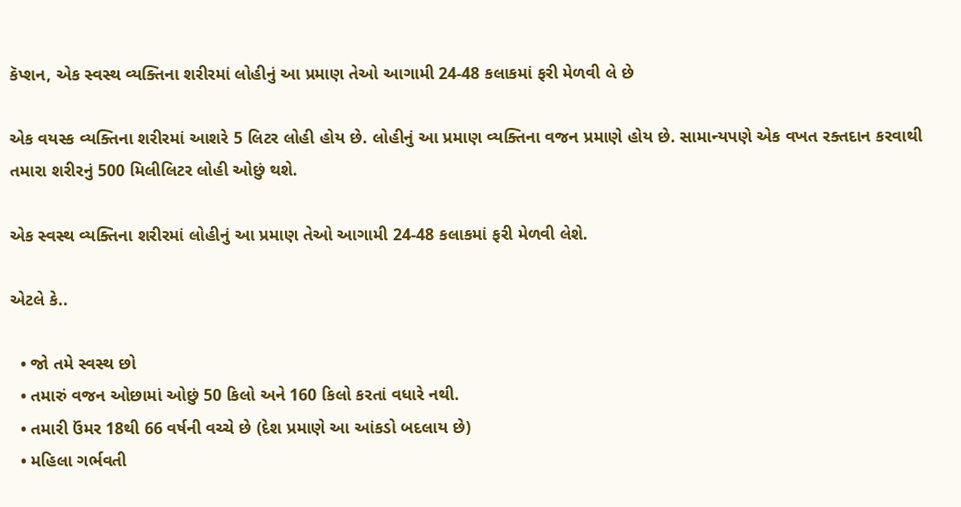કૅપ્શન, એક સ્વસ્થ વ્યક્તિના શરીરમાં લોહીનું આ પ્રમાણ તેઓ આગામી 24-48 કલાકમાં ફરી મેળવી લે છે

એક વયસ્ક વ્યક્તિના શરીરમાં આશરે 5 લિટર લોહી હોય છે. લોહીનું આ પ્રમાણ વ્યક્તિના વજન પ્રમાણે હોય છે. સામાન્યપણે એક વખત રક્તદાન કરવાથી તમારા શરીરનું 500 મિલીલિટર લોહી ઓછું થશે.

એક સ્વસ્થ વ્યક્તિના શરીરમાં લોહીનું આ પ્રમાણ તેઓ આગામી 24-48 કલાકમાં ફરી મેળવી લેશે.

એટલે કે..

  • જો તમે સ્વસ્થ છો
  • તમારું વજન ઓછામાં ઓછું 50 કિલો અને 160 કિલો કરતાં વધારે નથી.
  • તમારી ઉંમર 18થી 66 વર્ષની વચ્ચે છે (દેશ પ્રમાણે આ આંકડો બદલાય છે)
  • મહિલા ગર્ભવતી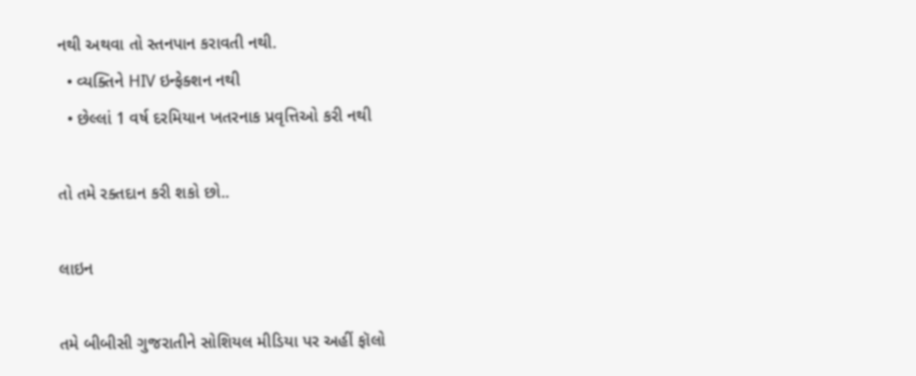નથી અથવા તો સ્તનપાન કરાવતી નથી.
  • વ્યક્તિને HIV ઇન્ફેક્શન નથી
  • છેલ્લાં 1 વર્ષ દરમિયાન ખતરનાક પ્રવૃત્તિઓ કરી નથી

તો તમે રક્તદાન કરી શકો છો..

લાઇન

તમે બીબીસી ગુજરાતીને સોશિયલ મીડિયા પર અહીં ફૉલો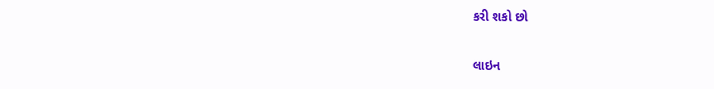કરી શકો છો

લાઇન